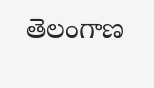తెలంగాణ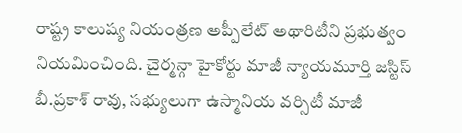రాష్ట్ర కాలుష్య నియంత్రణ అప్పీలేట్ అథారిటీని ప్రభుత్వం నియమించింది. చైర్మన్గా హైకోర్టు మాజీ న్యాయమూర్తి జస్టిస్ బీ.ప్రకాశ్ రావు, సభ్యులుగా ఉస్మానియ వర్సిటీ మాజీ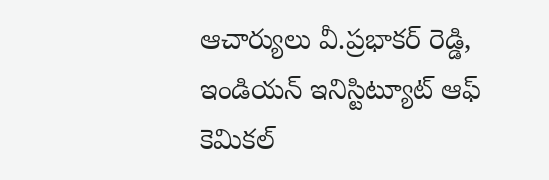ఆచార్యులు వీ.ప్రభాకర్ రెడ్డి, ఇండియన్ ఇనిస్టిట్యూట్ ఆఫ్ కెమికల్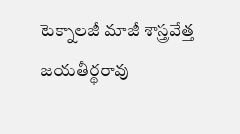టెక్నాలజీ మాజీ శాస్త్రవేత్త జయతీర్థరావు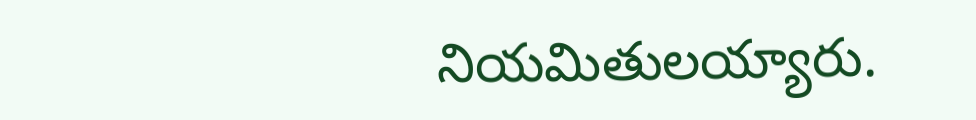నియమితులయ్యారు.